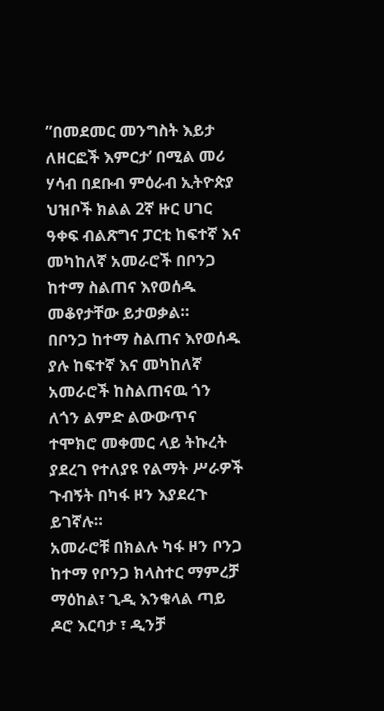”በመደመር መንግስት እይታ ለዘርፎች እምርታ’ በሚል መሪ ሃሳብ በደቡብ ምዕራብ ኢትዮጵያ ህዝቦች ክልል 2ኛ ዙር ሀገር ዓቀፍ ብልጽግና ፓርቲ ከፍተኛ እና መካከለኛ አመራሮች በቦንጋ ከተማ ስልጠና እየወሰዱ መቆየታቸው ይታወቃል።
በቦንጋ ከተማ ስልጠና እየወሰዱ ያሉ ከፍተኛ እና መካከለኛ አመራሮች ከስልጠናዉ ጎን ለጎን ልምድ ልውውጥና ተሞክሮ መቀመር ላይ ትኩረት ያደረገ የተለያዩ የልማት ሥራዎች ጉብኝት በካፋ ዞን እያደረጉ ይገኛሉ።
አመራሮቹ በክልሉ ካፋ ዞን ቦንጋ ከተማ የቦንጋ ክላስተር ማምረቻ ማዕከል፣ ጊዲ እንቁላል ጣይ ዶሮ እርባታ ፣ ዲንቻ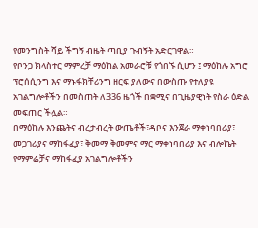የመንግስት ሻይ ችግኝ ብዜት ጣቢያ ጉብኝት አድርገዋል።
የቦንጋ ክላስተር ማምረቻ ማዕከል አመራሮቹ የጎበኙ ሲሆን ፤ ማዕከሉ አግሮ ፕሮሰሲንግ እና ማኑፋክቸሪንግ ዘርፍ ያለውና በውስጡ የተለያዩ አገልግሎቶችን በመስጠት ለ336 ዜጎች በቋሚና በጊዜያዊነት የስራ ዕድል መፍጠር ችሏል።
በማዕከሉ እንጨትና ብረታብረት ውጤቶች፣ዳቦና እንጀራ ማቀነባበሪያ፣ መጋገሪያና ማከፋፈያ፣ ቅመማ ቅመምና ማር ማቀነባበሪያ እና ብሎኬት የማምሬቻና ማከፋፈያ አገልግሎቶችን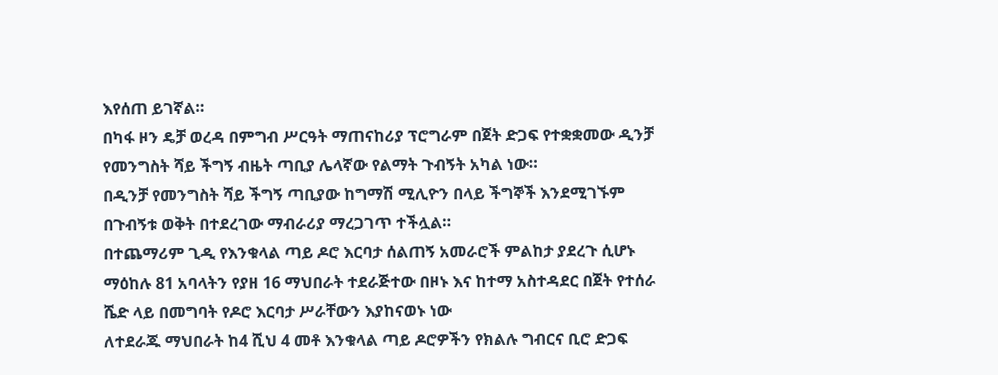እየሰጠ ይገኛል።
በካፋ ዞን ዴቻ ወረዳ በምግብ ሥርዓት ማጠናከሪያ ፕሮግራም በጀት ድጋፍ የተቋቋመው ዲንቻ የመንግስት ሻይ ችግኝ ብዜት ጣቢያ ሌላኛው የልማት ጉብኝት አካል ነው።
በዲንቻ የመንግስት ሻይ ችግኝ ጣቢያው ከግማሽ ሚሊዮን በላይ ችግኞች እንደሚገኙም በጉብኝቱ ወቅት በተደረገው ማብራሪያ ማረጋገጥ ተችሏል።
በተጨማሪም ጊዲ የእንቁላል ጣይ ዶሮ እርባታ ሰልጠኝ አመራሮች ምልከታ ያደረጉ ሲሆኑ ማዕከሉ 81 አባላትን የያዘ 16 ማህበራት ተደራጅተው በዞኑ እና ከተማ አስተዳደር በጀት የተሰራ ሼድ ላይ በመግባት የዶሮ እርባታ ሥራቸውን እያከናወኑ ነው
ለተደራጁ ማህበራት ከ4 ሺህ 4 መቶ እንቁላል ጣይ ዶሮዎችን የክልሉ ግብርና ቢሮ ድጋፍ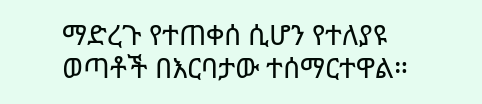ማድረጉ የተጠቀሰ ሲሆን የተለያዩ ወጣቶች በእርባታው ተሰማርተዋል።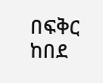በፍቅር ከበደ